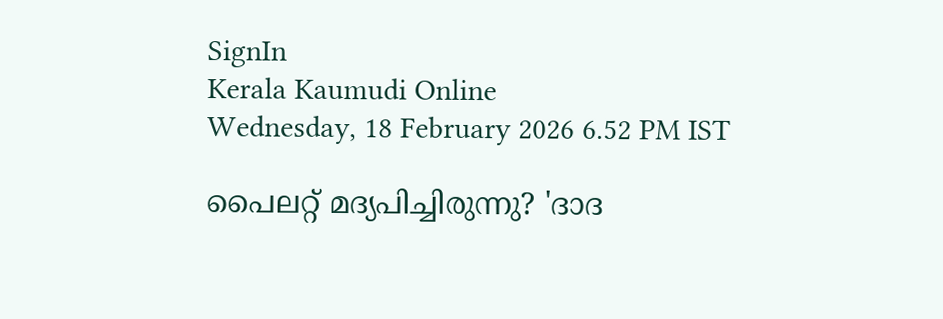SignIn
Kerala Kaumudi Online
Wednesday, 18 February 2026 6.52 PM IST

പൈലറ്റ് മദ്യപിച്ചിരുന്നു? 'ദാദ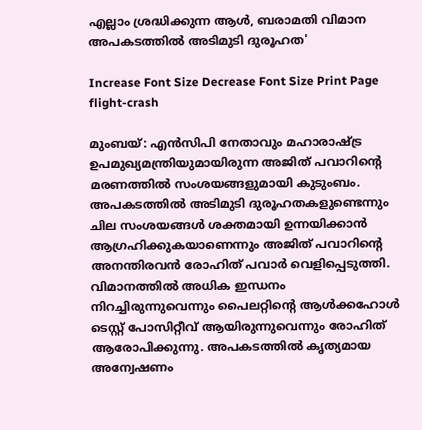എല്ലാം ശ്രദ്ധിക്കുന്ന ആള്‍, ബരാമതി വിമാന അപകടത്തില്‍ അടിമുടി ദുരൂഹത'

Increase Font Size Decrease Font Size Print Page
flight-crash

മുംബയ്: എന്‍സിപി നേതാവും മഹാരാഷ്ട്ര ഉപമുഖ്യമന്ത്രിയുമായിരുന്ന അജിത് പവാറിന്റെ മരണത്തില്‍ സംശയങ്ങളുമായി കുടുംബം. അപകടത്തില്‍ അടിമുടി ദുരൂഹതകളുണ്ടെന്നും ചില സംശയങ്ങള്‍ ശക്തമായി ഉന്നയിക്കാന്‍ ആഗ്രഹിക്കുകയാണെന്നും അജിത് പവാറിന്റെ അനന്തിരവന്‍ രോഹിത് പവാര്‍ വെളിപ്പെടുത്തി. വിമാനത്തില്‍ അധിക ഇന്ധനം നിറച്ചിരുന്നുവെന്നും പൈലറ്റിന്റെ ആള്‍ക്കഹോള്‍ ടെസ്റ്റ് പോസിറ്റീവ് ആയിരുന്നുവെന്നും രോഹിത് ആരോപിക്കുന്നു. അപകടത്തില്‍ കൃത്യമായ അന്വേഷണം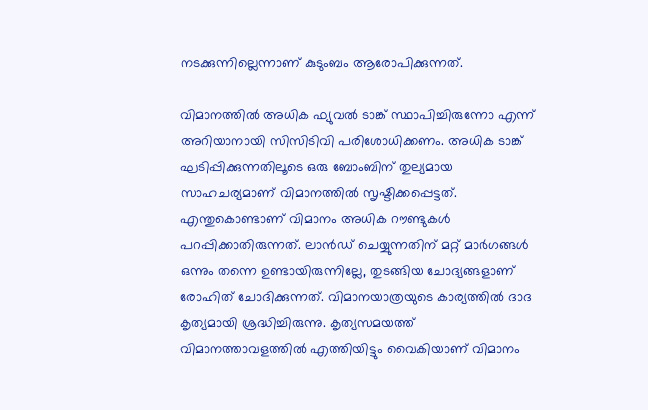നടക്കുന്നില്ലെന്നാണ് കുടുംബം ആരോപിക്കുന്നത്.

വിമാനത്തില്‍ അധിക ഫ്യുവല്‍ ടാങ്ക് സ്ഥാപിച്ചിരുന്നോ എന്ന് അറിയാനായി സിസിടിവി പരിശോധിക്കണം. അധിക ടാങ്ക് ഘടിപ്പിക്കുന്നതിലൂടെ ഒരു ബോംബിന് തുല്യമായ സാഹചര്യമാണ് വിമാനത്തില്‍ സൃഷ്ടിക്കപ്പെട്ടത്. എന്തുകൊണ്ടാണ് വിമാനം അധിക റൗണ്ടുകള്‍ പറപ്പിക്കാതിരുന്നത്. ലാന്‍ഡ് ചെയ്യുന്നതിന് മറ്റ് മാര്‍ഗങ്ങള്‍ ഒന്നും തന്നെ ഉണ്ടായിരുന്നില്ലേ, തുടങ്ങിയ ചോദ്യങ്ങളാണ് രോഹിത് ചോദിക്കുന്നത്. വിമാനയാത്രയുടെ കാര്യത്തില്‍ ദാദ കൃത്യമായി ശ്രദ്ധിച്ചിരുന്നു. കൃത്യസമയത്ത് വിമാനത്താവളത്തില്‍ എത്തിയിട്ടും വൈകിയാണ് വിമാനം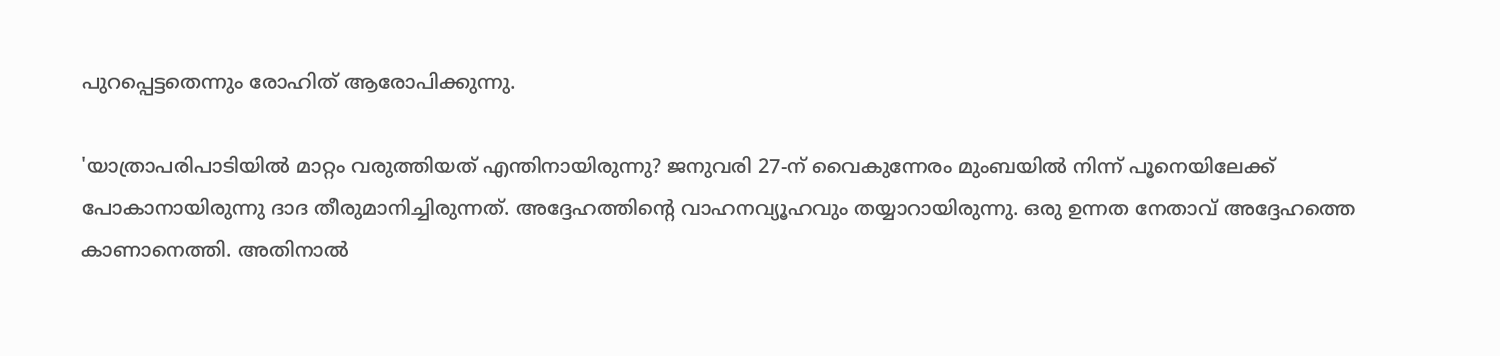പുറപ്പെട്ടതെന്നും രോഹിത് ആരോപിക്കുന്നു.

'യാത്രാപരിപാടിയില്‍ മാറ്റം വരുത്തിയത് എന്തിനായിരുന്നു? ജനുവരി 27-ന് വൈകുന്നേരം മുംബയില്‍ നിന്ന് പൂനെയിലേക്ക് പോകാനായിരുന്നു ദാദ തീരുമാനിച്ചിരുന്നത്. അദ്ദേഹത്തിന്റെ വാഹനവ്യൂഹവും തയ്യാറായിരുന്നു. ഒരു ഉന്നത നേതാവ് അദ്ദേഹത്തെ കാണാനെത്തി. അതിനാല്‍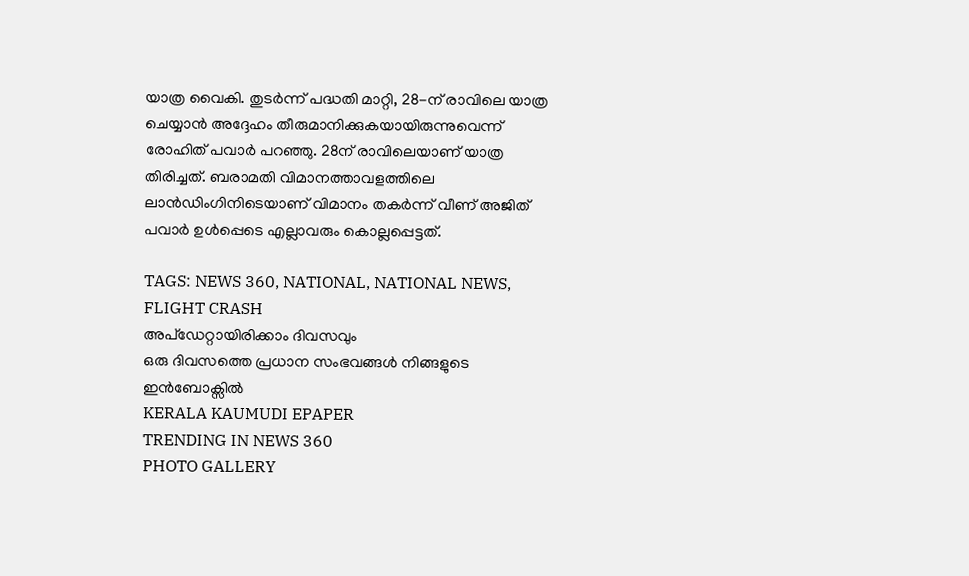യാത്ര വൈകി. തുടര്‍ന്ന് പദ്ധതി മാറ്റി, 28-ന് രാവിലെ യാത്ര ചെയ്യാന്‍ അദ്ദേഹം തീരുമാനിക്കുകയായിരുന്നുവെന്ന് രോഹിത് പവാര്‍ പറഞ്ഞു. 28ന് രാവിലെയാണ് യാത്ര തിരിച്ചത്. ബരാമതി വിമാനത്താവളത്തിലെ ലാന്‍ഡിംഗിനിടെയാണ് വിമാനം തകര്‍ന്ന് വീണ് അജിത് പവാര്‍ ഉള്‍പ്പെടെ എല്ലാവരും കൊല്ലപ്പെട്ടത്.

TAGS: NEWS 360, NATIONAL, NATIONAL NEWS, FLIGHT CRASH
അപ്ഡേറ്റായിരിക്കാം ദിവസവും
ഒരു ദിവസത്തെ പ്രധാന സംഭവങ്ങൾ നിങ്ങളുടെ ഇൻബോക്സിൽ
KERALA KAUMUDI EPAPER
TRENDING IN NEWS 360
PHOTO GALLERY